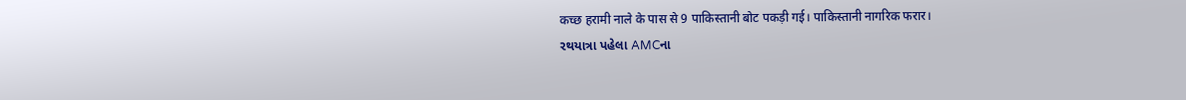कच्छ हरामी नाले के पास से 9 पाकिस्तानी बोट पकड़ी गई। पाकिस्तानी नागरिक फरार।
રથયાત્રા પહેલા AMCના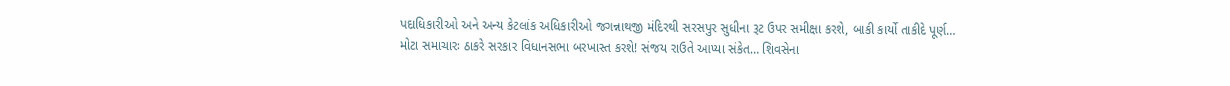પદાધિકારીઓ અને અન્ય કેટલાંક અધિકારીઓ જગન્નાથજી મંદિરથી સરસપુર સુધીના રૂટ ઉપર સમીક્ષા કરશે, બાકી કાર્યો તાકીદે પૂર્ણ…
મોટા સમાચારઃ ઠાકરે સરકાર વિધાનસભા બરખાસ્ત કરશે! સંજય રાઉતે આપ્યા સંકેત… શિવસેના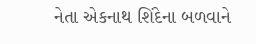નેતા એકનાથ શિંદેના બળવાને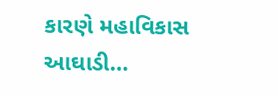કારણે મહાવિકાસ આઘાડી…